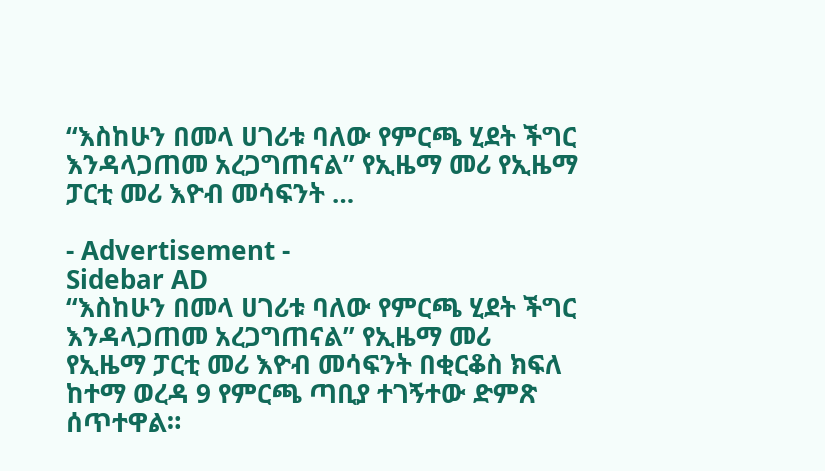“እስከሁን በመላ ሀገሪቱ ባለው የምርጫ ሂደት ችግር እንዳላጋጠመ አረጋግጠናል” የኢዜማ መሪ የኢዜማ ፓርቲ መሪ እዮብ መሳፍንት …

- Advertisement -
Sidebar AD
“እስከሁን በመላ ሀገሪቱ ባለው የምርጫ ሂደት ችግር እንዳላጋጠመ አረጋግጠናል” የኢዜማ መሪ
የኢዜማ ፓርቲ መሪ እዮብ መሳፍንት በቂርቆስ ክፍለ ከተማ ወረዳ 9 የምርጫ ጣቢያ ተገኝተው ድምጽ ሰጥተዋል።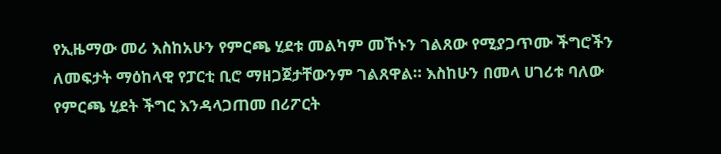የኢዜማው መሪ እስከአሁን የምርጫ ሂደቱ መልካም መኾኑን ገልጸው የሚያጋጥሙ ችግሮችን ለመፍታት ማዕከላዊ የፓርቲ ቢሮ ማዘጋጀታቸውንም ገልጸዋል። እስከሁን በመላ ሀገሪቱ ባለው የምርጫ ሂደት ችግር እንዳላጋጠመ በሪፖርት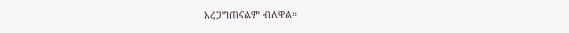አረጋግጠናልም ብለዋል።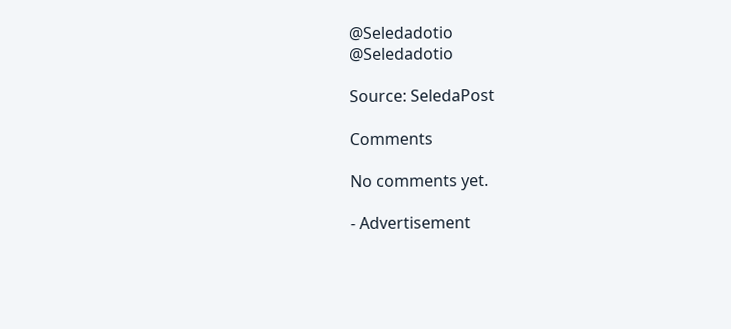@Seledadotio
@Seledadotio

Source: SeledaPost

Comments

No comments yet.

- Advertisement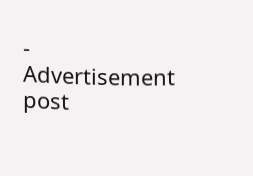-
Advertisement post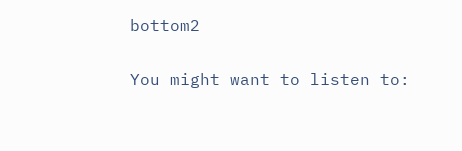bottom2

You might want to listen to: